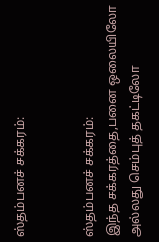ஸ்தம்பனச் சக்கரம்:


ஸ்தம்பனச் சக்கரம்:
இந்த சக்கரத்தை,பனை ஒலையிலோ அல்லது செம்புத் தகட்டிலோ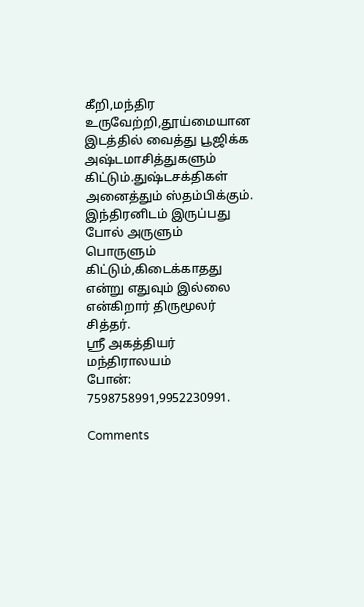கீறி,மந்திர உருவேற்றி,தூய்மையான இடத்தில் வைத்து பூஜிக்க அஷ்டமாசித்துகளும் கிட்டும்.துஷ்டசக்திகள் அனைத்தும் ஸ்தம்பிக்கும்.
இந்திரனிடம் இருப்பது போல் அருளும் பொருளும் கிட்டும்,கிடைக்காதது என்று எதுவும் இல்லை என்கிறார் திருமூலர் சித்தர்.
ஸ்ரீ அகத்தியர் மந்திராலயம்
போன்: 7598758991,9952230991.

Comments